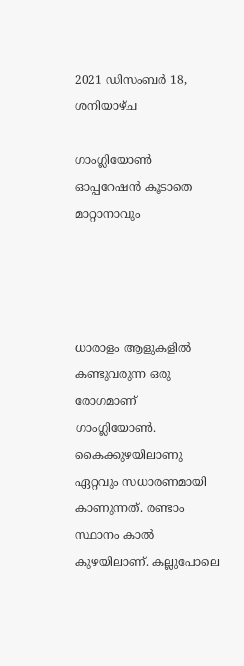2021 ഡിസംബർ 18, ശനിയാഴ്‌ച

ഗാംഗ്ലിയോൺ ഓപ്പറേഷൻ കൂടാതെ മാറ്റാനാവും




ധാരാളം ആളുകളിൽ കണ്ടുവരുന്ന ഒരു രോഗമാണ് ഗാംഗ്ലിയോൺ. കൈക്കുഴയിലാണു ഏറ്റവും സധാരണമായി കാണുന്നത്. രണ്ടാം സ്ഥാനം കാൽ കുഴയിലാണ്. കല്ലുപോലെ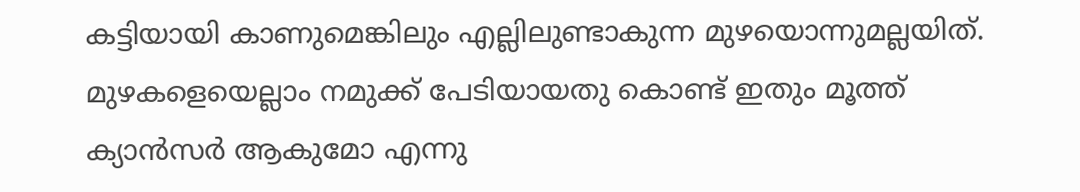കട്ടിയായി കാണുമെങ്കിലും എല്ലിലുണ്ടാകുന്ന മുഴയൊന്നുമല്ലയിത്. മുഴകളെയെല്ലാം നമുക്ക് പേടിയായതു കൊണ്ട് ഇതും മൂത്ത് ക്യാൻസർ ആകുമോ എന്നു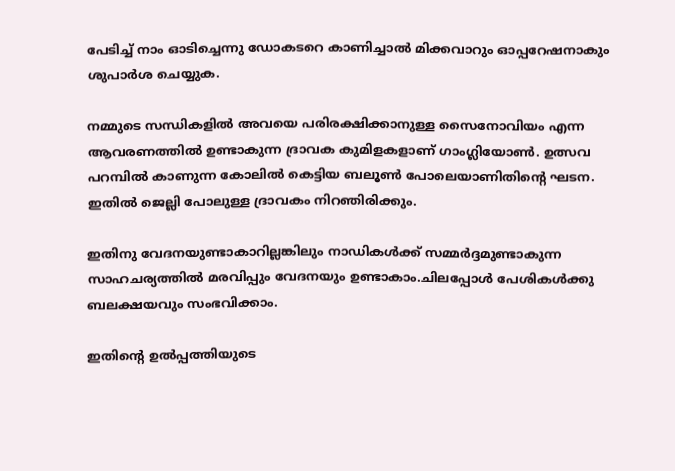പേടിച്ച് നാം ഓടിച്ചെന്നു ഡോകടറെ കാണിച്ചാൽ മിക്കവാറും ഓപ്പറേഷനാകും ശുപാർശ ചെയ്യുക.

നമ്മുടെ സന്ധികളിൽ അവയെ പരിരക്ഷിക്കാനുള്ള സൈനോവിയം എന്ന ആവരണത്തിൽ ഉണ്ടാകുന്ന ദ്രാവക കുമിളകളാണ് ഗാംഗ്ലിയോൺ. ഉത്സവ പറമ്പിൽ കാണുന്ന കോലിൽ കെട്ടിയ ബലൂൺ പോലെയാണിതിന്റെ ഘടന. ഇതിൽ ജെല്ലി പോലുള്ള ദ്രാവകം നിറഞിരിക്കും.

ഇതിനു വേദനയുണ്ടാകാറില്ലങ്കിലും നാഡികൾക്ക് സമ്മർദ്ദമുണ്ടാകുന്ന സാഹചര്യത്തിൽ മരവിപ്പും വേദനയും ഉണ്ടാകാം.ചിലപ്പോൾ പേശികൾക്കു ബലക്ഷയവും സംഭവിക്കാം.

ഇതിന്റെ ഉൽപ്പത്തിയുടെ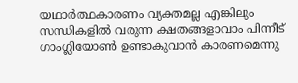യഥാർത്ഥകാരണം വ്യക്തമല്ല എങ്കിലും സന്ധികളിൽ വരുന്ന ക്ഷതങ്ങളാവാം പിന്നീട് ഗാംഗ്ലിയോൺ ഉണ്ടാകുവാൻ കാരണമെന്നു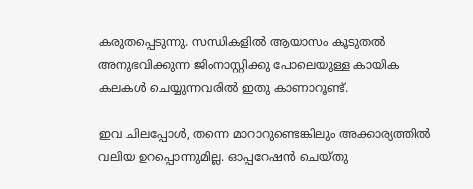കരുതപ്പെടുന്നു. സന്ധികളിൽ ആയാസം കൂടുതൽ അനുഭവിക്കുന്ന ജിംനാസ്റ്റിക്കു പോലെയുള്ള കായിക കലകൾ ചെയ്യുന്നവരിൽ ഇതു കാണാറൂണ്ട്.

ഇവ ചിലപ്പോൾ, തന്നെ മാറാറുണ്ടെങ്കിലും അക്കാര്യത്തിൽ വലിയ ഉറപ്പൊന്നുമില്ല. ഓപ്പറേഷൻ ചെയ്തു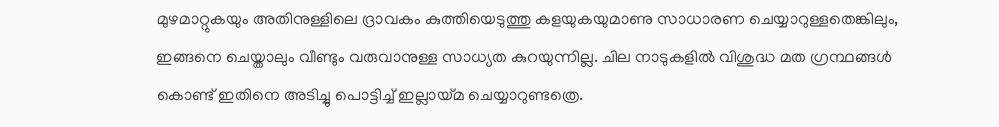മുഴമാറ്റുകയും അതിനുള്ളിലെ ദ്രാവകം കുത്തിയെടുത്തു കളയുകയുമാണു സാധാരണ ചെയ്യാറുള്ളതെങ്കിലും, ഇങ്ങനെ ചെയ്താലും വീണ്ടും വരുവാനുള്ള സാധ്യത കുറയുന്നില്ല. ചില നാടുകളിൽ വിശുദ്ധ മത ഗ്രന്ഥങ്ങൾ കൊണ്ട് ഇതിനെ അടിച്ചു പൊട്ടിച്ച് ഇല്ലായ്മ ചെയ്യാറുണ്ടത്രെ.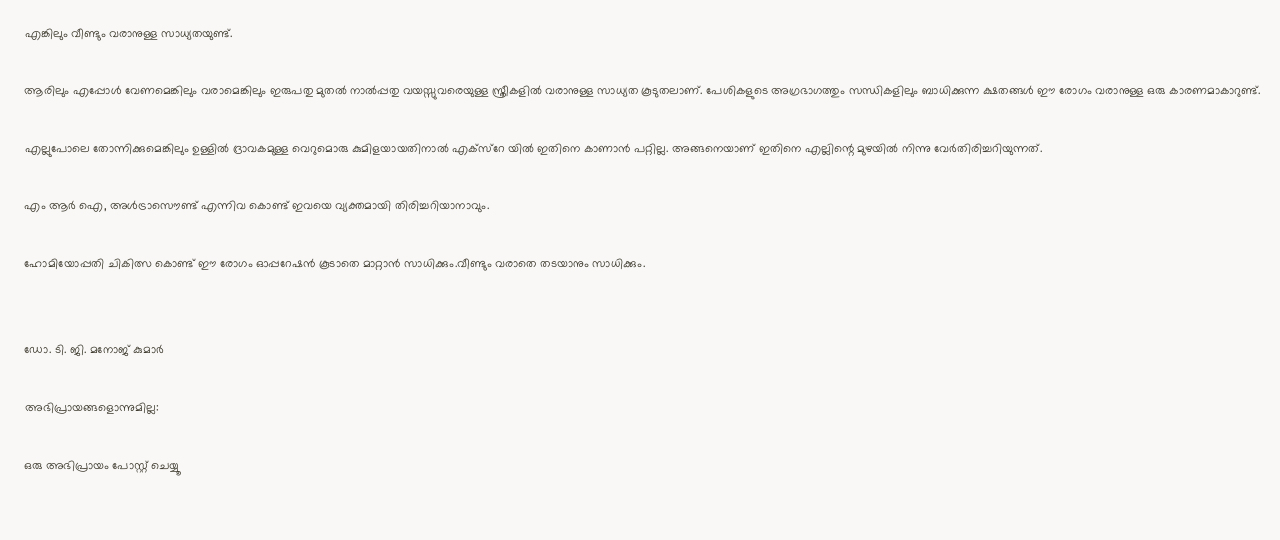എങ്കിലും വീണ്ടും വരാനുള്ള സാധ്യതയുണ്ട്.

ആരിലും എപ്പോൾ വേണമെങ്കിലും വരാമെങ്കിലും ഇരുപതു മുതൽ നാൽപ്പതു വയസ്സുവരെയുള്ള സ്ത്രീകളിൽ വരാനുള്ള സാധ്യത കൂടുതലാണ്. പേശികളുടെ അഗ്രഭാഗത്തും സന്ധികളിലും ബാധിക്കുന്ന ക്ഷതങ്ങൾ ഈ രോഗം വരാനുള്ള ഒരു കാരണമാകാറുണ്ട്.

എല്ലുപോലെ തോന്നിക്കുമെങ്കിലും ഉള്ളിൽ ദ്രാവകമുള്ള വെറുമൊരു കുമിളയായതിനാൽ എക്സ്റേ യിൽ ഇതിനെ കാണാൻ പറ്റില്ല. അങ്ങനെയാണ് ഇതിനെ എല്ലിന്റെ മുഴയിൽ നിന്നു വേർതിരിച്ചറിയുന്നത്.

എം ആർ ഐ, അൾട്രാസൌണ്ട് എന്നിവ കൊണ്ട് ഇവയെ വ്യക്തമായി തിരിച്ചറിയാനാവും.

ഹോമിയോപ്പതി ചികിത്സ കൊണ്ട് ഈ രോഗം ഓപ്പറേഷൻ കൂടാതെ മാറ്റാൻ സാധിക്കും.വീണ്ടും വരാതെ തടയാനും സാധിക്കും.


ഡോ. ടി. ജി. മനോജ് കുമാർ

അഭിപ്രായങ്ങളൊന്നുമില്ല:

ഒരു അഭിപ്രായം പോസ്റ്റ് ചെയ്യൂ